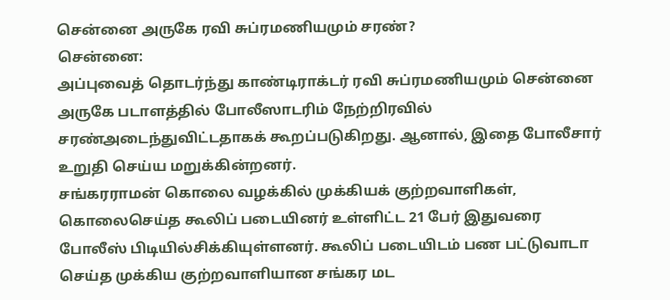சென்னை அருகே ரவி சுப்ரமணியமும் சரண்?
சென்னை:
அப்புவைத் தொடர்ந்து காண்டிராக்டர் ரவி சுப்ரமணியமும் சென்னை அருகே படாளத்தில் போலீஸாடரிம் நேற்றிரவில் சரண்அடைந்துவிட்டதாகக் கூறப்படுகிறது. ஆனால், இதை போலீசார் உறுதி செய்ய மறுக்கின்றனர்.
சங்கரராமன் கொலை வழக்கில் முக்கியக் குற்றவாளிகள், கொலைசெய்த கூலிப் படையினர் உள்ளிட்ட 21 பேர் இதுவரை போலீஸ் பிடியில்சிக்கியுள்ளனர். கூலிப் படையிடம் பண பட்டுவாடா செய்த முக்கிய குற்றவாளியான சங்கர மட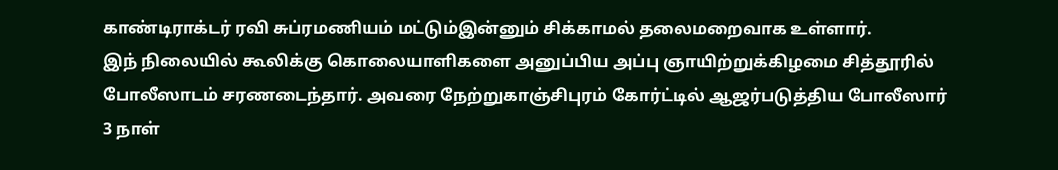காண்டிராக்டர் ரவி சுப்ரமணியம் மட்டும்இன்னும் சிக்காமல் தலைமறைவாக உள்ளார்.
இந் நிலையில் கூலிக்கு கொலையாளிகளை அனுப்பிய அப்பு ஞாயிற்றுக்கிழமை சித்தூரில் போலீஸாடம் சரணடைந்தார். அவரை நேற்றுகாஞ்சிபுரம் கோர்ட்டில் ஆஜர்படுத்திய போலீஸார் 3 நாள்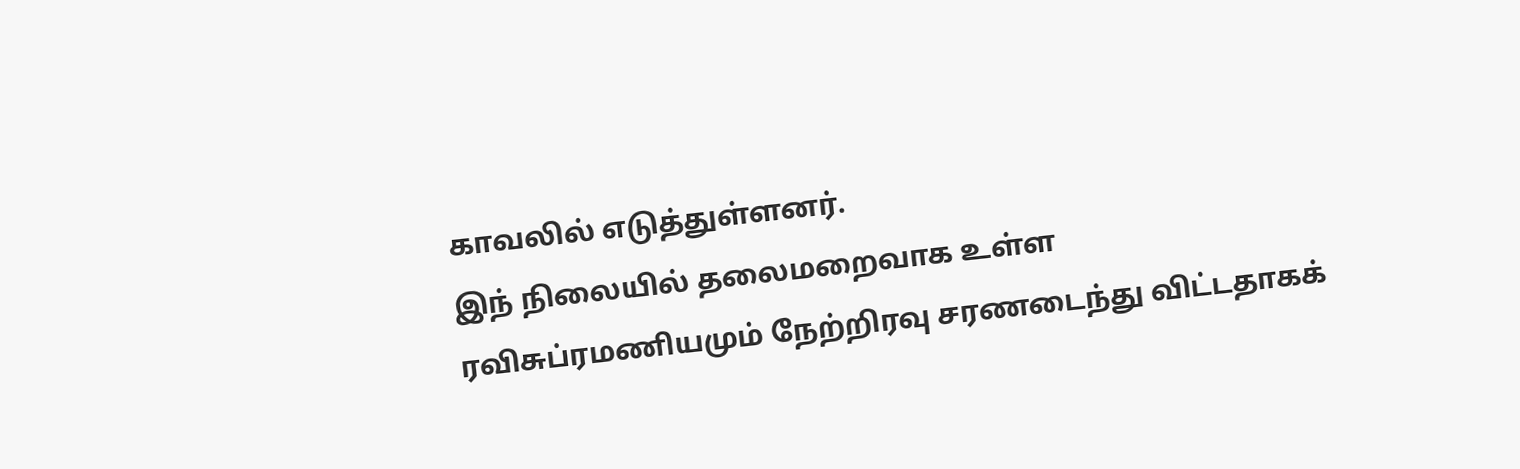காவலில் எடுத்துள்ளனர்.
இந் நிலையில் தலைமறைவாக உள்ள ரவிசுப்ரமணியமும் நேற்றிரவு சரணடைந்து விட்டதாகக்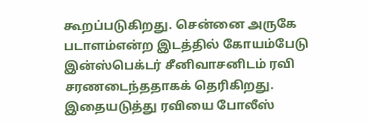கூறப்படுகிறது. சென்னை அருகே படாளம்என்ற இடத்தில் கோயம்பேடு இன்ஸ்பெக்டர் சீனிவாசனிடம் ரவி சரணடைந்ததாகக் தெரிகிறது.
இதையடுத்து ரவியை போலீஸ்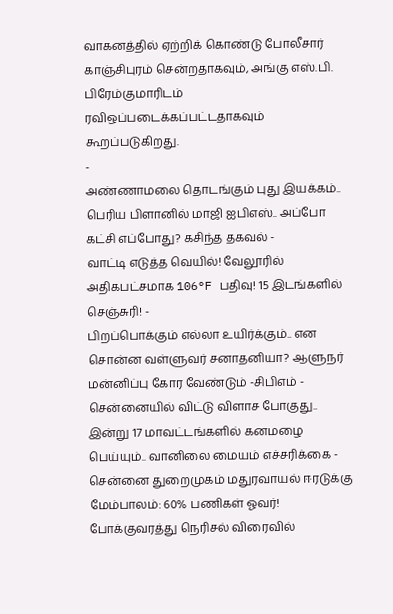வாகனத்தில் ஏற்றிக் கொண்டு போலீசார் காஞ்சிபுரம் சென்றதாகவும், அங்கு எஸ்.பி. பிரேம்குமாரிடம் ரவிஒப்படைக்கப்பட்டதாகவும் கூறப்படுகிறது.
-
அண்ணாமலை தொடங்கும் புது இயக்கம்.. பெரிய பிளானில் மாஜி ஐபிஎஸ்.. அப்போ கட்சி எப்போது? கசிந்த தகவல் -
வாட்டி எடுத்த வெயில்! வேலூரில் அதிகபட்சமாக 106°F பதிவு! 15 இடங்களில் செஞ்சுரி! -
பிறப்பொக்கும் எல்லா உயிர்க்கும்.. என சொன்ன வள்ளுவர் சனாதனியா? ஆளுநர் மன்னிப்பு கோர வேண்டும் -சிபிஎம் -
சென்னையில் விட்டு விளாச போகுது.. இன்று 17 மாவட்டங்களில் கனமழை பெய்யும்.. வானிலை மையம் எச்சரிக்கை -
சென்னை துறைமுகம் மதுரவாயல் ஈரடுக்கு மேம்பாலம்: 60% பணிகள் ஓவர்! போக்குவரத்து நெரிசல் விரைவில்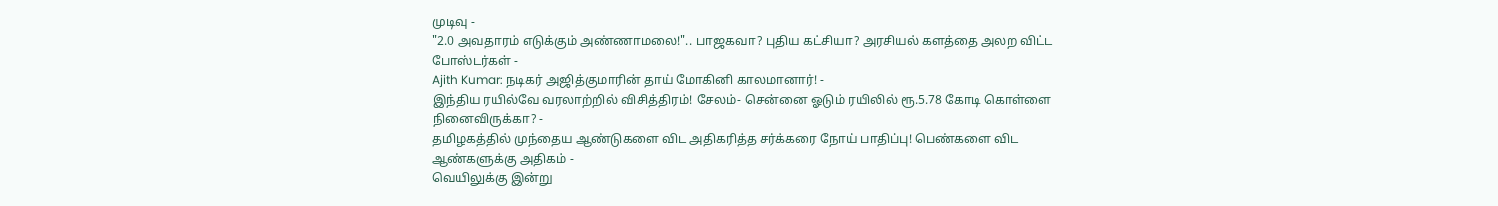முடிவு -
"2.0 அவதாரம் எடுக்கும் அண்ணாமலை!".. பாஜகவா? புதிய கட்சியா? அரசியல் களத்தை அலற விட்ட போஸ்டர்கள் -
Ajith Kumar: நடிகர் அஜித்குமாரின் தாய் மோகினி காலமானார்! -
இந்திய ரயில்வே வரலாற்றில் விசித்திரம்! சேலம்- சென்னை ஓடும் ரயிலில் ரூ.5.78 கோடி கொள்ளை நினைவிருக்கா? -
தமிழகத்தில் முந்தைய ஆண்டுகளை விட அதிகரித்த சர்க்கரை நோய் பாதிப்பு! பெண்களை விட ஆண்களுக்கு அதிகம் -
வெயிலுக்கு இன்று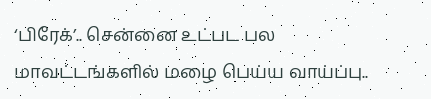‘பிரேக்’.. சென்னை உட்பட பல மாவட்டங்களில் மழை பெய்ய வாய்ப்பு..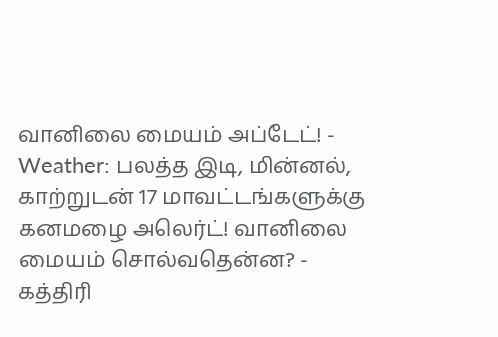வானிலை மையம் அப்டேட்! -
Weather: பலத்த இடி, மின்னல், காற்றுடன் 17 மாவட்டங்களுக்கு கனமழை அலெர்ட்! வானிலை மையம் சொல்வதென்ன? -
கத்திரி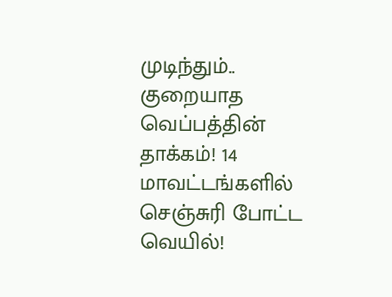முடிந்தும்.. குறையாத வெப்பத்தின் தாக்கம்! 14 மாவட்டங்களில் செஞ்சுரி போட்ட வெயில்!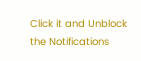Click it and Unblock the Notifications